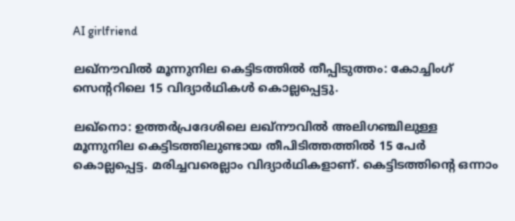AI girlfriend

ലഖ്നൗവിൽ മൂന്നുനില കെട്ടിടത്തിൽ തീപ്പിടുത്തം: കോച്ചിംഗ് സെൻ്ററിലെ 15 വിദ്യാർഥികൾ കൊല്ലപ്പെട്ടു.

ലഖ്നൊ: ഉത്തർപ്രദേശിലെ ലഖ്നൗവിൽ അലിഗഞ്ചിലുള്ള മൂന്നുനില കെട്ടിടത്തിലുണ്ടായ തീപിടിത്തത്തിൽ 15 പേർ കൊല്ലപ്പെട്ട. മരിച്ചവരെല്ലാം വിദ്യാര്‍ഥികളാണ്. കെട്ടിടത്തിന്റെ ഒന്നാം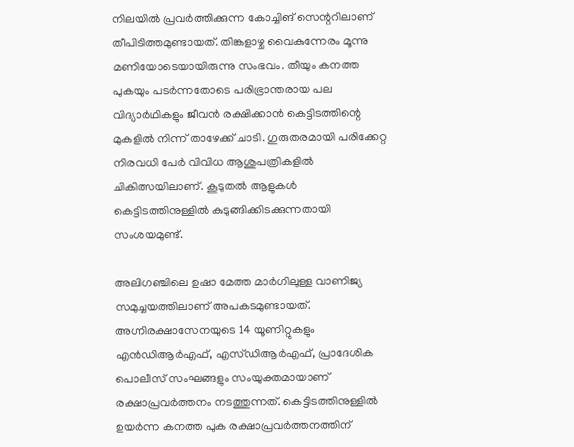നിലയിൽ പ്രവർത്തിക്കുന്ന കോച്ചിങ് സെന്ററിലാണ് തീപിടിത്തമുണ്ടായത്. തിങ്കളാഴ്ച വൈകുന്നേരം മൂന്നു മണിയോടെയായിരുന്നു സംഭവം. തീയും കനത്ത പുകയും പടർന്നതോടെ പരിഭ്രാന്തരായ പല വിദ്യാർഥികളും ജീവൻ രക്ഷിക്കാൻ കെട്ടിടത്തിന്റെ മുകളിൽ നിന്ന് താഴേക്ക് ചാടി. ഗുരുതരമായി പരിക്കേറ്റ നിരവധി പേർ വിവിധ ആശുപത്രികളിൽ ചികിത്സയിലാണ്. കൂടുതൽ ആളുകൾ കെട്ടിടത്തിനുള്ളിൽ കുടുങ്ങിക്കിടക്കുന്നതായി സംശയമുണ്ട്.

അലിഗഞ്ചിലെ ഉഷാ മേത്ത മാർഗിലുള്ള വാണിജ്യ സമുച്ചയത്തിലാണ് അപകടമുണ്ടായത്. അഗ്നിരക്ഷാസേനയുടെ 14 യൂണിറ്റുകളും എൻഡിആർഎഫ്, എസ്ഡിആർഎഫ്, പ്രാദേശിക പൊലീസ് സംഘങ്ങളും സംയുക്തമായാണ് രക്ഷാപ്രവർത്തനം നടത്തുന്നത്. കെട്ടിടത്തിനുള്ളിൽ ഉയർന്ന കനത്ത പുക രക്ഷാപ്രവർത്തനത്തിന്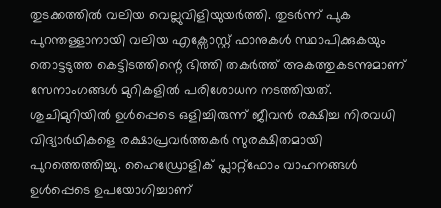തുടക്കത്തിൽ വലിയ വെല്ലുവിളിയുയർത്തി. തുടർന്ന് പുക പുറന്തള്ളാനായി വലിയ എക്സോസ്റ്റ് ഫാനുകൾ സ്ഥാപിക്കുകയും തൊട്ടടുത്ത കെട്ടിടത്തിന്റെ ഭിത്തി തകർത്ത് അകത്തുകടന്നുമാണ് സേനാംഗങ്ങൾ മുറികളിൽ പരിശോധന നടത്തിയത്. ശുചിമുറിയിൽ ഉൾപ്പെടെ ഒളിച്ചിരുന്ന് ജീവൻ രക്ഷിച്ച നിരവധി വിദ്യാർഥികളെ രക്ഷാപ്രവർത്തകർ സുരക്ഷിതമായി പുറത്തെത്തിച്ചു. ഹൈഡ്രോളിക് പ്ലാറ്റ്ഫോം വാഹനങ്ങൾ ഉൾപ്പെടെ ഉപയോഗിച്ചാണ്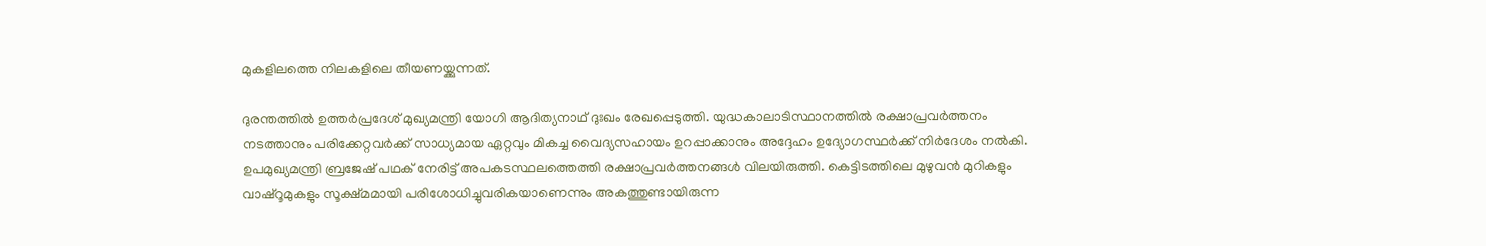മുകളിലത്തെ നിലകളിലെ തീയണയ്ക്കുന്നത്.

ദുരന്തത്തിൽ ഉത്തർപ്രദേശ് മുഖ്യമന്ത്രി യോഗി ആദിത്യനാഥ് ദുഃഖം രേഖപ്പെടുത്തി. യുദ്ധകാലാടിസ്ഥാനത്തിൽ രക്ഷാപ്രവർത്തനം നടത്താനും പരിക്കേറ്റവർക്ക് സാധ്യമായ ഏറ്റവും മികച്ച വൈദ്യസഹായം ഉറപ്പാക്കാനും അദ്ദേഹം ഉദ്യോഗസ്ഥർക്ക് നിർദേശം നൽകി. ഉപമുഖ്യമന്ത്രി ബ്രജേഷ് പഥക് നേരിട്ട് അപകടസ്ഥലത്തെത്തി രക്ഷാപ്രവർത്തനങ്ങൾ വിലയിരുത്തി. കെട്ടിടത്തിലെ മുഴുവൻ മുറികളും വാഷ്‌റൂമുകളും സൂക്ഷ്മമായി പരിശോധിച്ചുവരികയാണെന്നും അകത്തുണ്ടായിരുന്ന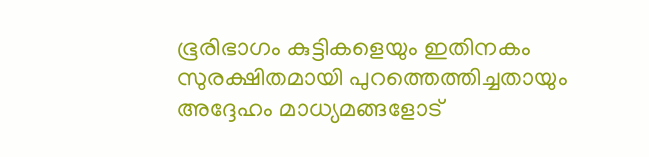ഭൂരിഭാഗം കുട്ടികളെയും ഇതിനകം സുരക്ഷിതമായി പുറത്തെത്തിച്ചതായും അദ്ദേഹം മാധ്യമങ്ങളോട്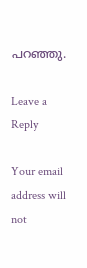പറഞ്ഞു.

Leave a Reply

Your email address will not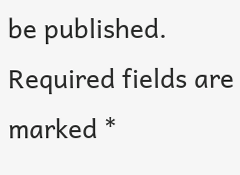be published. Required fields are marked *